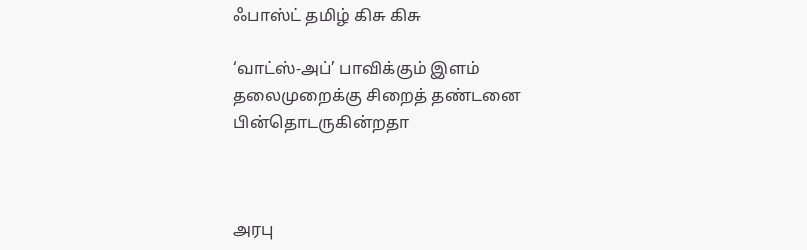ஃபாஸ்ட் தமிழ் கிசு கிசு

‘வாட்ஸ்-அப்’ பாவிக்கும் இளம் தலைமுறைக்கு சிறைத் தண்டனை பின்தொடருகின்றதா



அரபு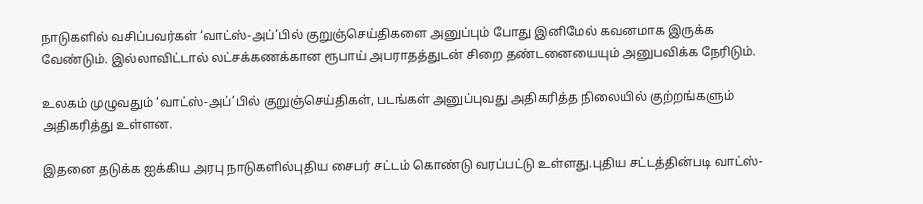நாடுகளில் வசிப்பவர்கள் ‘வாட்ஸ்-அப்’பில் குறுஞ்செய்திகளை அனுப்பும் போது இனிமேல் கவனமாக இருக்க வேண்டும். இல்லாவிட்டால் லட்சக்கணக்கான ரூபாய் அபராதத்துடன் சிறை தண்டனையையும் அனுபவிக்க நேரிடும்.

உலகம் முழுவதும் ‘வாட்ஸ்-அப்’பில் குறுஞ்செய்திகள், படங்கள் அனுப்புவது அதிகரித்த நிலையில் குற்றங்களும் அதிகரித்து உள்ளன.

இதனை தடுக்க ஐக்கிய அரபு நாடுகளில்புதிய சைபர் சட்டம் கொண்டு வரப்பட்டு உள்ளது.புதிய சட்டத்தின்படி வாட்ஸ்-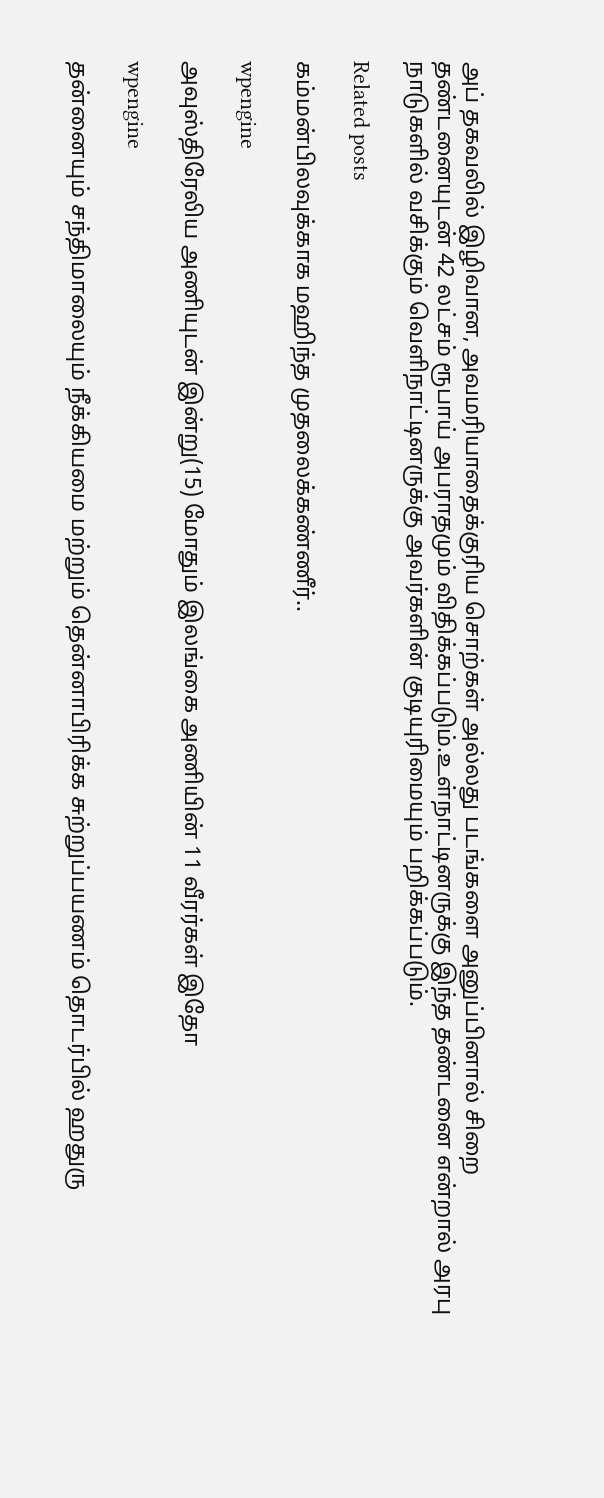அப் தகவலில் இழிவான, அவமரியாதைக்குரிய சொற்கள் அல்லது படங்களை அனுப்பினால் சிறை தண்டனையுடன் 42 லட்சம் ரூபாய் அபராதமும் விதிக்கப்படும்.உள்நாட்டினருக்கு இந்த தண்டனை என்றால் அரபு நாடுகளில் வசிக்கும் வெளிநாட்டினருக்கு அவர்களின் குடியுரிமையும் பறிக்கப்படும்.

Related posts

கம்மன்பிலவுக்காக மஹிந்த முதலைக்கண்ணீர்..

wpengine

அவுஸ்திரேலிய அணியுடன் இன்று(15) மோதும் இலங்கை அணியின் 11 வீரர்கள் இதோ

wpengine

தன்னையும் சந்திமாலையும் நீக்கியமை மற்றும் தென்னாபிரிக்க சுற்றுப்பயணம் தொடர்பில் ஹதுரு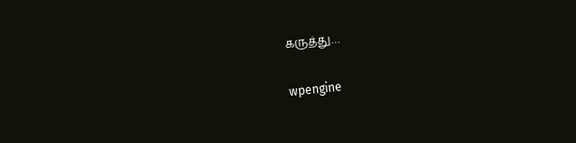கருத்து…

wpengine